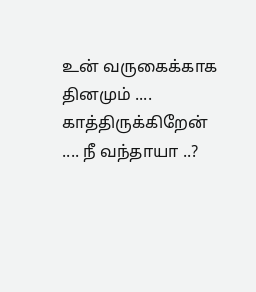உன் வருகைக்காக தினமும் .... காத்திருக்கிறேன் .... நீ வந்தாயா ..?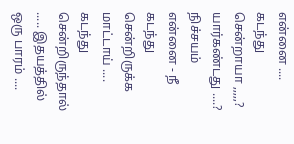என்னை .... கடந்து சென்றாயா ,,,,,? யார்கண்டது ....? நிச்சயம் என்னை - நீ கடந்து சென்றிருக்க மாட்டாய் .... கடந்து சென்றிருந்தால் ..... இதயத்தில் ஒரு பாரம் ....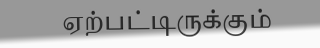ஏற்பட்டிருக்கும்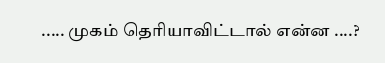..... முகம் தெரியாவிட்டால் என்ன ....?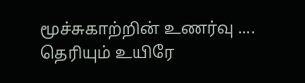மூச்சுகாற்றின் உணர்வு .... தெரியும் உயிரே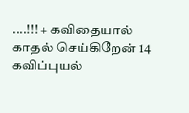....!!! + கவிதையால் காதல் செய்கிறேன் 14 கவிப்புயல்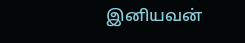இனியவன்